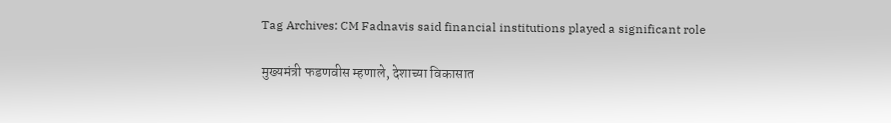Tag Archives: CM Fadnavis said financial institutions played a significant role

मुख्यमंत्री फडणवीस म्हणाले, देशाच्या विकासात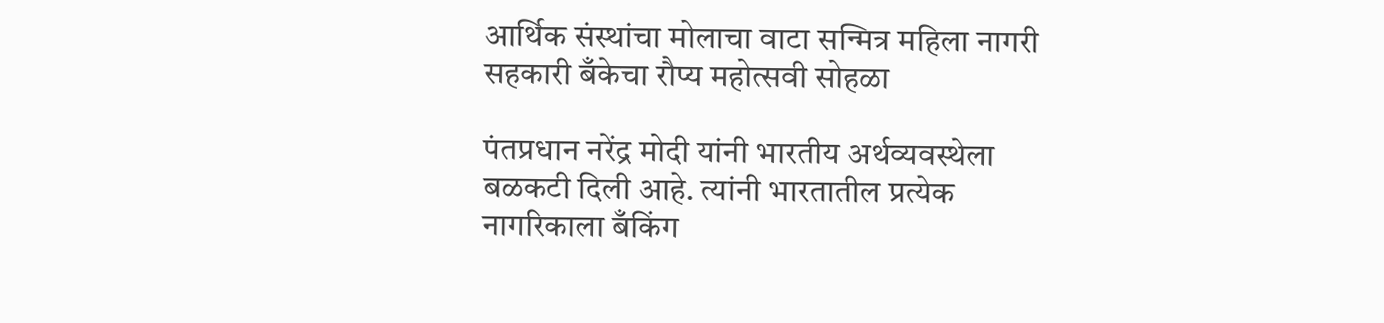आर्थिक संस्थांचा मोलाचा वाटा सन्मित्र महिला नागरी सहकारी बँकेचा रौप्य महोत्सवी सोहळा

पंतप्रधान नरेंद्र मोदी यांनी भारतीय अर्थव्यवस्थेला बळकटी दिली आहे. त्यांनी भारतातील प्रत्येक नागरिकाला बँकिंग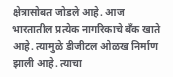क्षेत्रासोबत जोडले आहे. आज भारतातील प्रत्येक नागरिकाचे बँक खाते आहे. त्यामुळे डीजीटल ओळख निर्माण झाली आहे. त्याचा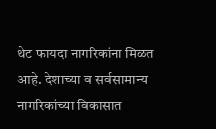थेट फायदा नागरिकांना मिळत आहे. देशाच्या व सर्वसामान्य नागरिकांच्या विकासात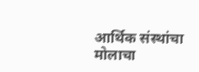आर्थिक संस्थांचा मोलाचा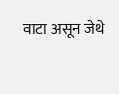वाटा असून जेथे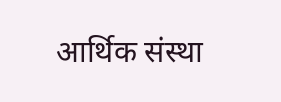आर्थिक संस्था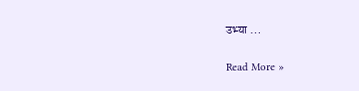उभ्या …

Read More »